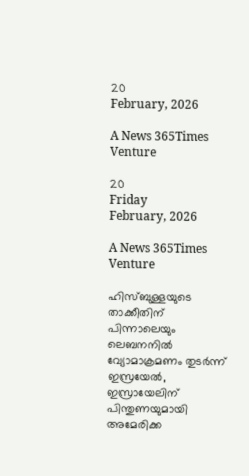20
February, 2026

A News 365Times Venture

20
Friday
February, 2026

A News 365Times Venture

ഹിസ്ബുള്ളയുടെ താക്കീതിന് പിന്നാലെയും ലെബനനിൽ വ്യോമാക്രമണം തുടർന്ന് ഇസ്രയേൽ, ഇസ്രായേലിന് പിന്തുണയുമായി അമേരിക്ക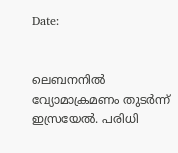Date:


ലെബനനിൽ വ്യോമാക്രമണം തുടർന്ന് ഇസ്രയേൽ. പരിധി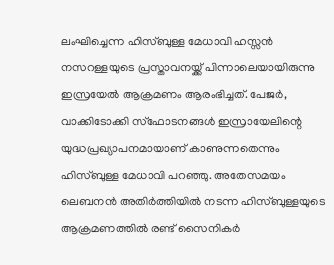ലംഘിച്ചെന്ന ഹിസ്ബുള്ള മേധാവി ഹസ്സൻ നസറള്ളയുടെ പ്രസ്താവനയ്ക്ക് പിന്നാലെയായിരുന്നു ഇസ്രയേൽ ആക്രമണം ആരംഭിച്ചത്. പേജർ, വാക്കിടോക്കി സ്ഫോടനങ്ങൾ ഇസ്രായേലിന്റെ യുദ്ധപ്രഖ്യാപനമായാണ് കാണുന്നതെന്നും ഹിസ്ബുള്ള മേധാവി പറഞ്ഞു. അതേസമയം ലെബനൻ അതിർത്തിയിൽ നടന്ന ഹിസ്ബുള്ളയുടെ ആക്രമണത്തിൽ രണ്ട് സൈനികർ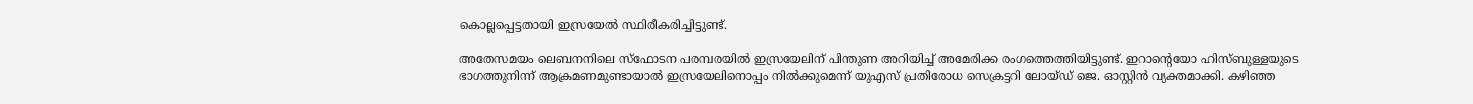കൊല്ലപ്പെട്ടതായി ഇസ്രയേൽ സ്ഥിരീകരിച്ചിട്ടുണ്ട്.

അതേസമയം ലെബനനിലെ സ്ഫോടന പരമ്പരയിൽ ഇസ്രയേലിന് പിന്തുണ അറിയിച്ച് അമേരിക്ക രംഗത്തെത്തിയിട്ടുണ്ട്. ഇറാന്റെയോ ഹിസ്ബുള്ളയുടെ ഭാഗത്തുനിന്ന് ആക്രമണമുണ്ടായാൽ ഇസ്രയേലിനൊപ്പം നിൽക്കുമെന്ന് യുഎസ് പ്രതിരോധ സെക്രട്ടറി ലോയ്ഡ് ജെ. ഓസ്റ്റിൻ വ്യക്തമാക്കി. കഴിഞ്ഞ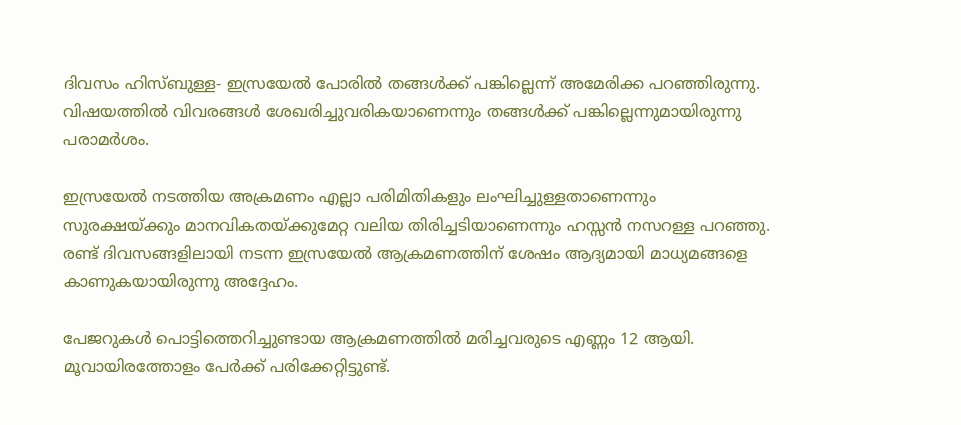ദിവസം ഹിസ്ബുള്ള- ഇസ്രയേൽ പോരിൽ തങ്ങൾക്ക് പങ്കില്ലെന്ന് അമേരിക്ക പറഞ്ഞിരുന്നു. വിഷയത്തിൽ വിവരങ്ങൾ ശേഖരിച്ചുവരികയാണെന്നും തങ്ങൾക്ക് പങ്കില്ലെന്നുമായിരുന്നു പരാമർശം.

ഇസ്രയേൽ നടത്തിയ അക്രമണം എല്ലാ പരിമിതികളും ലംഘിച്ചുള്ളതാണെന്നും സുരക്ഷയ്ക്കും മാനവികതയ്ക്കുമേറ്റ വലിയ തിരിച്ചടിയാണെന്നും ഹസ്സൻ നസറള്ള പറഞ്ഞു. രണ്ട് ദിവസങ്ങളിലായി നടന്ന ഇസ്രയേൽ ആക്രമണത്തിന് ശേഷം ആദ്യമായി മാധ്യമങ്ങളെ കാണുകയായിരുന്നു അദ്ദേഹം.

പേജറുകൾ പൊട്ടിത്തെറിച്ചുണ്ടായ ആക്രമണത്തിൽ മരിച്ചവരുടെ എണ്ണം 12 ആയി. മൂവായിരത്തോളം പേർക്ക് പരിക്കേറ്റിട്ടുണ്ട്.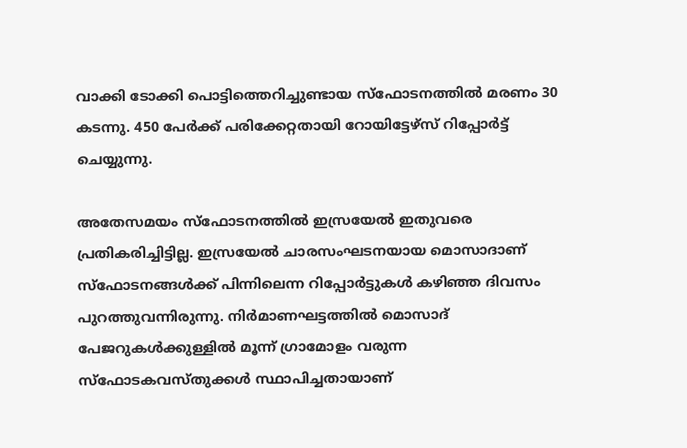വാക്കി ടോക്കി പൊട്ടിത്തെറിച്ചുണ്ടായ സ്ഫോടനത്തിൽ മരണം 30 കടന്നു. 450 പേർക്ക് പരിക്കേറ്റതായി റോയിട്ടേഴ്സ് റിപ്പോർട്ട് ചെയ്യുന്നു.

അതേസമയം സ്ഫോടനത്തിൽ ഇസ്രയേൽ ഇതുവരെ പ്രതികരിച്ചിട്ടില്ല. ഇസ്രയേൽ ചാരസംഘടനയായ മൊസാദാണ് സ്ഫോടനങ്ങൾക്ക് പിന്നിലെന്ന റിപ്പോർട്ടുകൾ കഴിഞ്ഞ ദിവസം പുറത്തുവന്നിരുന്നു. നിർമാണഘട്ടത്തിൽ മൊസാദ് പേജറുകൾക്കുള്ളിൽ മൂന്ന് ഗ്രാമോളം വരുന്ന സ്ഫോടകവസ്തുക്കൾ സ്ഥാപിച്ചതായാണ്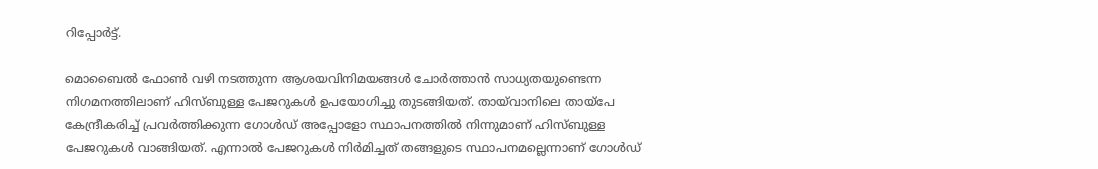റിപ്പോർട്ട്.

മൊബൈൽ ഫോൺ വഴി നടത്തുന്ന ആശയവിനിമയങ്ങൾ ചോർത്താൻ സാധ്യതയുണ്ടെന്ന നിഗമനത്തിലാണ് ഹിസ്ബുള്ള പേജറുകൾ ഉപയോഗിച്ചു തുടങ്ങിയത്. തായ്‌വാനിലെ തായ്പേ കേന്ദ്രീകരിച്ച് പ്രവർത്തിക്കുന്ന ഗോൾഡ് അപ്പോളോ സ്ഥാപനത്തിൽ നിന്നുമാണ് ഹിസ്ബുള്ള പേജറുകൾ വാങ്ങിയത്. എന്നാൽ പേജറുകൾ നിർമിച്ചത് തങ്ങളുടെ സ്ഥാപനമല്ലെന്നാണ് ഗോൾഡ്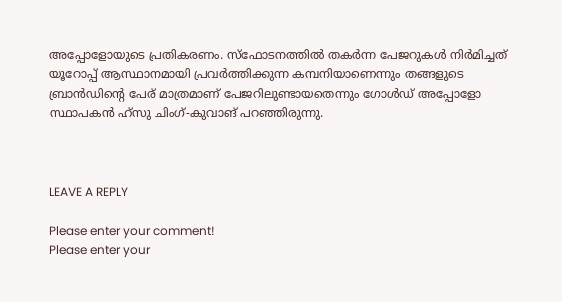അപ്പോളോയുടെ പ്രതികരണം. സ്ഫോടനത്തിൽ തകർന്ന പേജറുകൾ നിർമിച്ചത് യൂറോപ്പ് ആസ്ഥാനമായി പ്രവർത്തിക്കുന്ന കമ്പനിയാണെന്നും തങ്ങളുടെ ബ്രാൻഡിന്റെ പേര് മാത്രമാണ് പേജറിലുണ്ടായതെന്നും ഗോൾഡ് അപ്പോളോ സ്ഥാപകൻ ഹ്സു ചിംഗ്-കുവാങ് പറഞ്ഞിരുന്നു.



LEAVE A REPLY

Please enter your comment!
Please enter your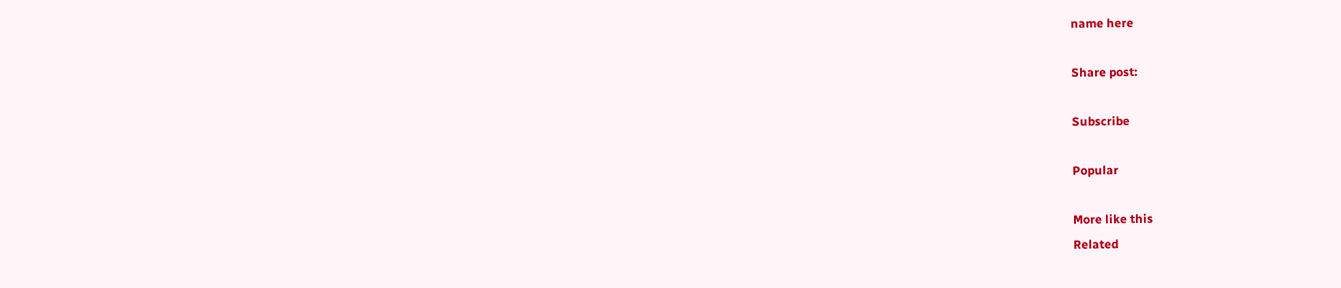name here

Share post:

Subscribe

Popular

More like this
Related